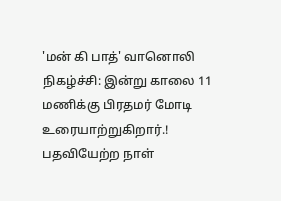'மன் கி பாத்' வானொலி நிகழ்ச்சி: இன்று காலை 11 மணிக்கு பிரதமர் மோடி உரையாற்றுகிறார்.!
பதவியேற்ற நாள்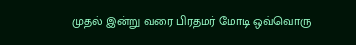முதல் இன்று வரை பிரதமர் மோடி ஒவ்வொரு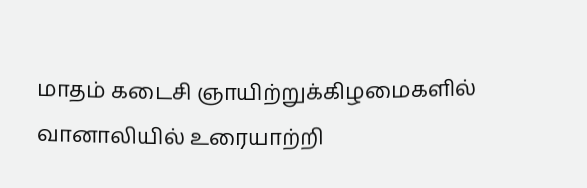மாதம் கடைசி ஞாயிற்றுக்கிழமைகளில் வானாலியில் உரையாற்றி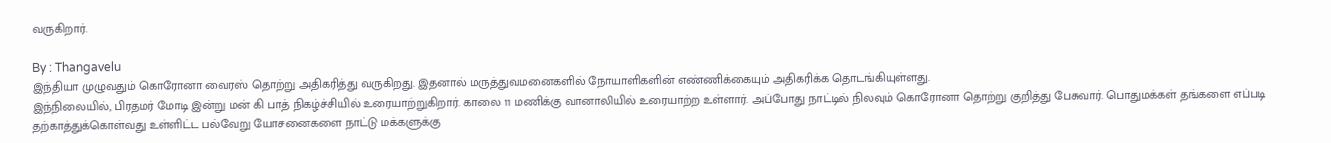வருகிறார்.

By : Thangavelu
இந்தியா முழுவதும் கொரோனா வைரஸ் தொற்று அதிகரித்து வருகிறது. இதனால் மருத்துவமனைகளில் நோயாளிகளின் எண்ணிக்கையும் அதிகரிக்க தொடங்கியுள்ளது.
இந்நிலையில், பிரதமர் மோடி இன்று மன் கி பாத் நிகழ்ச்சியில் உரையாற்றுகிறார். காலை 11 மணிக்கு வானாலியில் உரையாற்ற உள்ளார். அப்போது நாட்டில் நிலவும் கொரோனா தொற்று குறித்து பேசுவார். பொதுமக்கள் தங்களை எப்படி தற்காத்துக்கொள்வது உள்ளிட்ட பல்வேறு யோசனைகளை நாட்டு மக்களுக்கு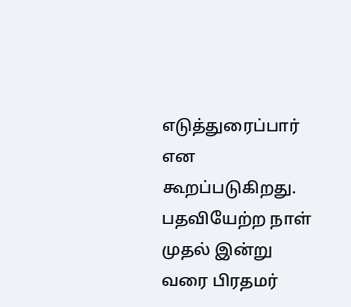எடுத்துரைப்பார் என கூறப்படுகிறது.
பதவியேற்ற நாள் முதல் இன்று வரை பிரதமர்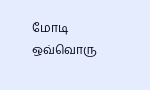மோடி ஒவ்வொரு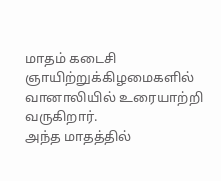மாதம் கடைசி ஞாயிற்றுக்கிழமைகளில் வானாலியில் உரையாற்றி வருகிறார்.
அந்த மாதத்தில்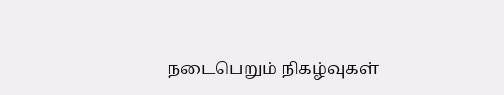நடைபெறும் நிகழ்வுகள்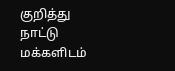குறித்து நாட்டு மக்களிடம்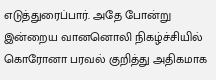எடுத்துரைப்பார். அதே போன்று இன்றைய வானனொலி நிகழ்ச்சியில் கொரோனா பரவல் குறித்து அதிகமாக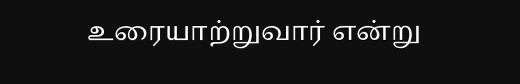உரையாற்றுவார் என்று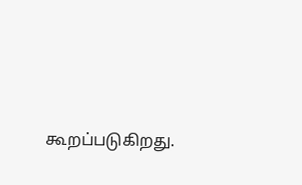கூறப்படுகிறது.